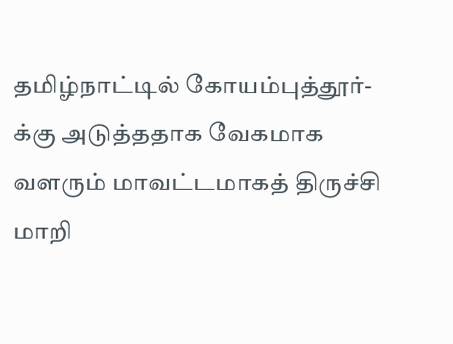தமிழ்நாட்டில் கோயம்புத்தூர்-க்கு அடுத்ததாக வேகமாக வளரும் மாவட்டமாகத் திருச்சி மாறி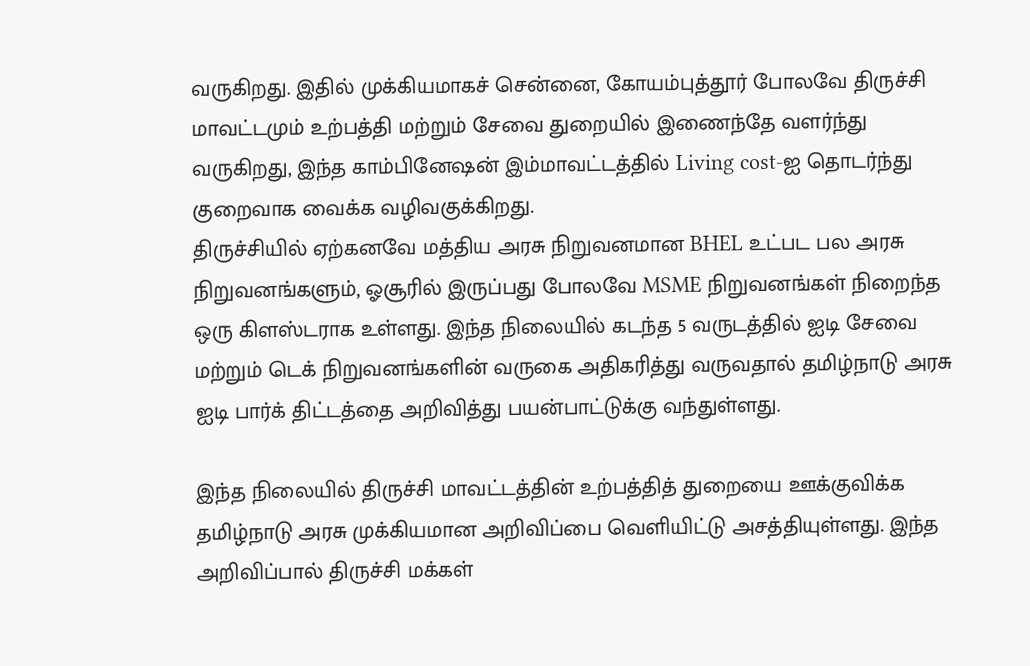வருகிறது. இதில் முக்கியமாகச் சென்னை, கோயம்புத்தூர் போலவே திருச்சி மாவட்டமும் உற்பத்தி மற்றும் சேவை துறையில் இணைந்தே வளர்ந்து வருகிறது, இந்த காம்பினேஷன் இம்மாவட்டத்தில் Living cost-ஐ தொடர்ந்து குறைவாக வைக்க வழிவகுக்கிறது.
திருச்சியில் ஏற்கனவே மத்திய அரசு நிறுவனமான BHEL உட்பட பல அரசு நிறுவனங்களும், ஓசூரில் இருப்பது போலவே MSME நிறுவனங்கள் நிறைந்த ஒரு கிளஸ்டராக உள்ளது. இந்த நிலையில் கடந்த 5 வருடத்தில் ஐடி சேவை மற்றும் டெக் நிறுவனங்களின் வருகை அதிகரித்து வருவதால் தமிழ்நாடு அரசு ஐடி பார்க் திட்டத்தை அறிவித்து பயன்பாட்டுக்கு வந்துள்ளது.

இந்த நிலையில் திருச்சி மாவட்டத்தின் உற்பத்தித் துறையை ஊக்குவிக்க தமிழ்நாடு அரசு முக்கியமான அறிவிப்பை வெளியிட்டு அசத்தியுள்ளது. இந்த அறிவிப்பால் திருச்சி மக்கள்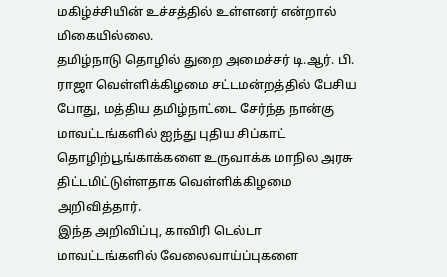மகிழ்ச்சியின் உச்சத்தில் உள்ளனர் என்றால் மிகையில்லை.
தமிழ்நாடு தொழில் துறை அமைச்சர் டி.ஆர். பி. ராஜா வெள்ளிக்கிழமை சட்டமன்றத்தில் பேசிய போது, மத்திய தமிழ்நாட்டை சேர்ந்த நான்கு மாவட்டங்களில் ஐந்து புதிய சிப்காட் தொழிற்பூங்காக்களை உருவாக்க மாநில அரசு திட்டமிட்டுள்ளதாக வெள்ளிக்கிழமை அறிவித்தார்.
இந்த அறிவிப்பு, காவிரி டெல்டா மாவட்டங்களில் வேலைவாய்ப்புகளை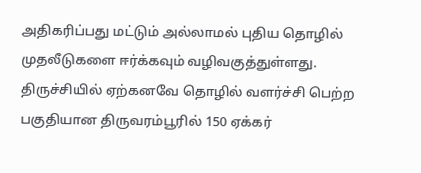அதிகரிப்பது மட்டும் அல்லாமல் புதிய தொழில் முதலீடுகளை ஈர்க்கவும் வழிவகுத்துள்ளது.
திருச்சியில் ஏற்கனவே தொழில் வளர்ச்சி பெற்ற பகுதியான திருவரம்பூரில் 150 ஏக்கர்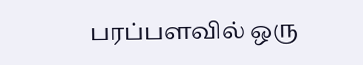பரப்பளவில் ஒரு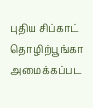புதிய சிப்காட் தொழிற்பூங்கா அமைக்கப்பட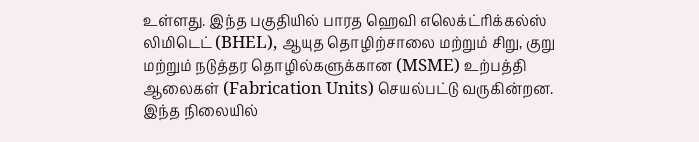உள்ளது. இந்த பகுதியில் பாரத ஹெவி எலெக்ட்ரிக்கல்ஸ் லிமிடெட் (BHEL), ஆயுத தொழிற்சாலை மற்றும் சிறு, குறு மற்றும் நடுத்தர தொழில்களுக்கான (MSME) உற்பத்தி ஆலைகள் (Fabrication Units) செயல்பட்டு வருகின்றன.
இந்த நிலையில்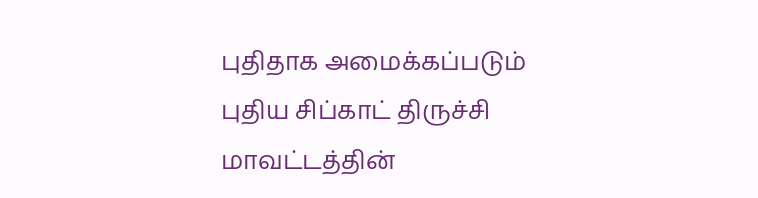புதிதாக அமைக்கப்படும் புதிய சிப்காட் திருச்சி மாவட்டத்தின்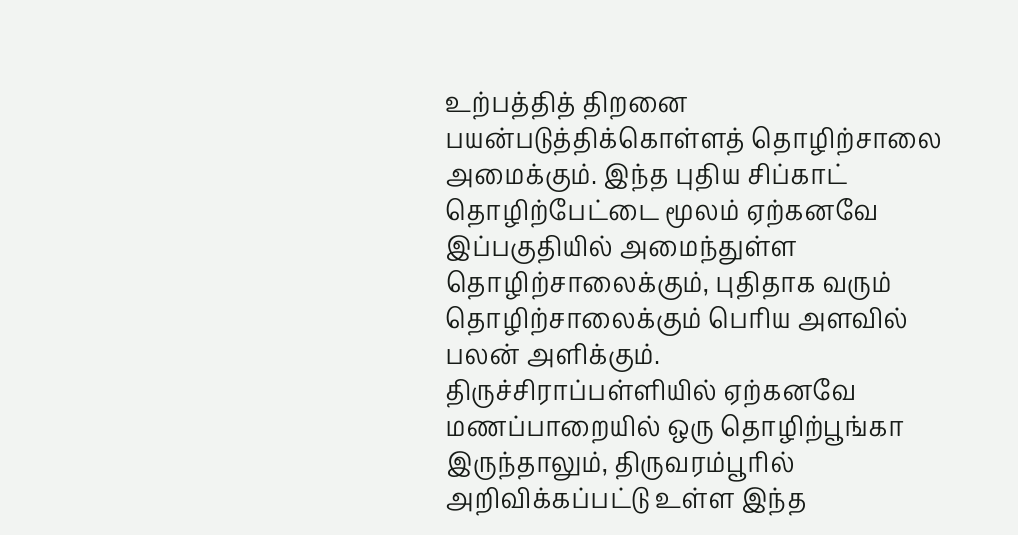உற்பத்தித் திறனை பயன்படுத்திக்கொள்ளத் தொழிற்சாலை அமைக்கும். இந்த புதிய சிப்காட் தொழிற்பேட்டை மூலம் ஏற்கனவே இப்பகுதியில் அமைந்துள்ள தொழிற்சாலைக்கும், புதிதாக வரும் தொழிற்சாலைக்கும் பெரிய அளவில் பலன் அளிக்கும்.
திருச்சிராப்பள்ளியில் ஏற்கனவே மணப்பாறையில் ஒரு தொழிற்பூங்கா இருந்தாலும், திருவரம்பூரில் அறிவிக்கப்பட்டு உள்ள இந்த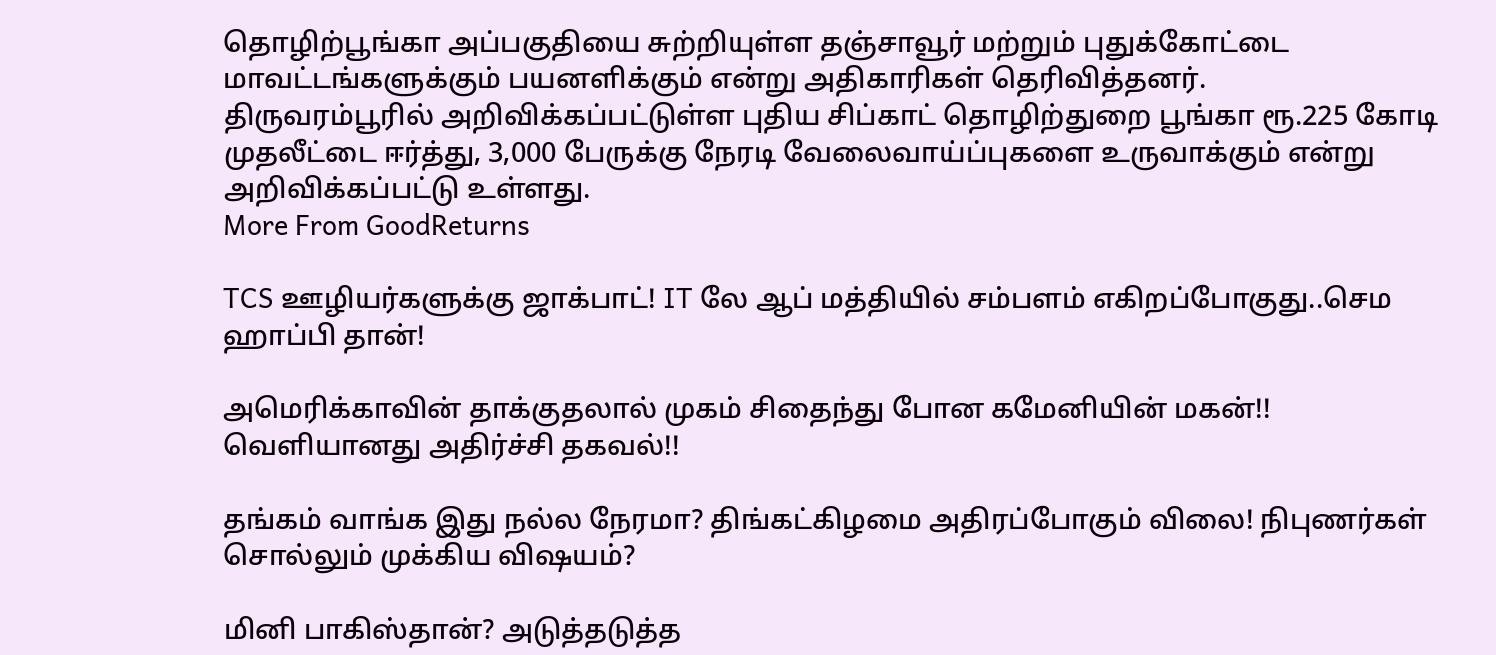தொழிற்பூங்கா அப்பகுதியை சுற்றியுள்ள தஞ்சாவூர் மற்றும் புதுக்கோட்டை மாவட்டங்களுக்கும் பயனளிக்கும் என்று அதிகாரிகள் தெரிவித்தனர்.
திருவரம்பூரில் அறிவிக்கப்பட்டுள்ள புதிய சிப்காட் தொழிற்துறை பூங்கா ரூ.225 கோடி முதலீட்டை ஈர்த்து, 3,000 பேருக்கு நேரடி வேலைவாய்ப்புகளை உருவாக்கும் என்று அறிவிக்கப்பட்டு உள்ளது.
More From GoodReturns

TCS ஊழியர்களுக்கு ஜாக்பாட்! IT லே ஆப் மத்தியில் சம்பளம் எகிறப்போகுது..செம ஹாப்பி தான்!

அமெரிக்காவின் தாக்குதலால் முகம் சிதைந்து போன கமேனியின் மகன்!! வெளியானது அதிர்ச்சி தகவல்!!

தங்கம் வாங்க இது நல்ல நேரமா? திங்கட்கிழமை அதிரப்போகும் விலை! நிபுணர்கள் சொல்லும் முக்கிய விஷயம்?

மினி பாகிஸ்தான்? அடுத்தடுத்த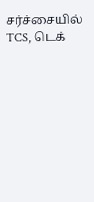சர்ச்சையில் TCS, டெக்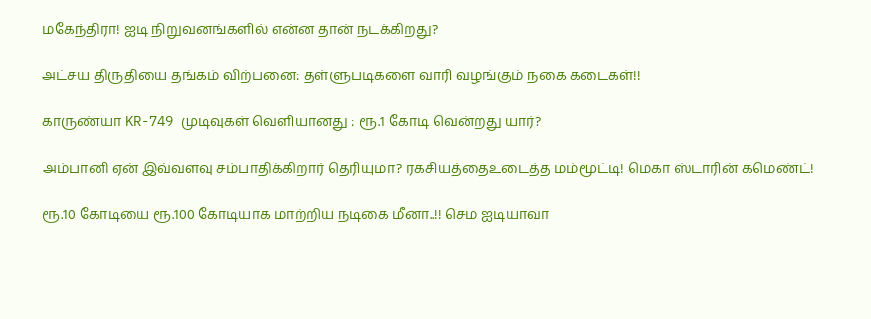மகேந்திரா! ஐடி நிறுவனங்களில் என்ன தான் நடக்கிறது?

அட்சய திருதியை தங்கம் விற்பனை: தள்ளுபடிகளை வாரி வழங்கும் நகை கடைகள்!!

காருண்யா KR-749 முடிவுகள் வெளியானது : ரூ.1 கோடி வென்றது யார்?

அம்பானி ஏன் இவ்வளவு சம்பாதிக்கிறார் தெரியுமா? ரகசியத்தைஉடைத்த மம்மூட்டி! மெகா ஸ்டாரின் கமெண்ட்!

ரூ.10 கோடியை ரூ.100 கோடியாக மாற்றிய நடிகை மீனா..!! செம ஐடியாவா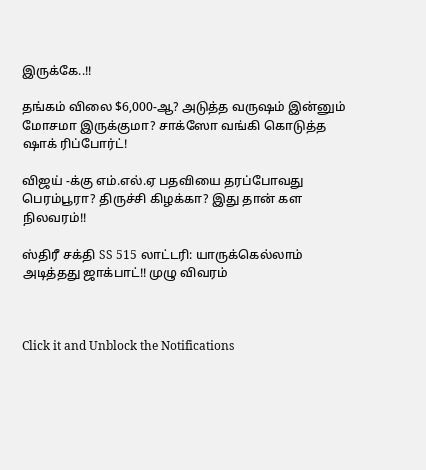இருக்கே..!!

தங்கம் விலை $6,000-ஆ? அடுத்த வருஷம் இன்னும் மோசமா இருக்குமா? சாக்ஸோ வங்கி கொடுத்த ஷாக் ரிப்போர்ட்!

விஜய் -க்கு எம்.எல்.ஏ பதவியை தரப்போவது பெரம்பூரா? திருச்சி கிழக்கா? இது தான் கள நிலவரம்!!

ஸ்திரீ சக்தி SS 515 லாட்டரி: யாருக்கெல்லாம் அடித்தது ஜாக்பாட்!! முழு விவரம்



Click it and Unblock the Notifications